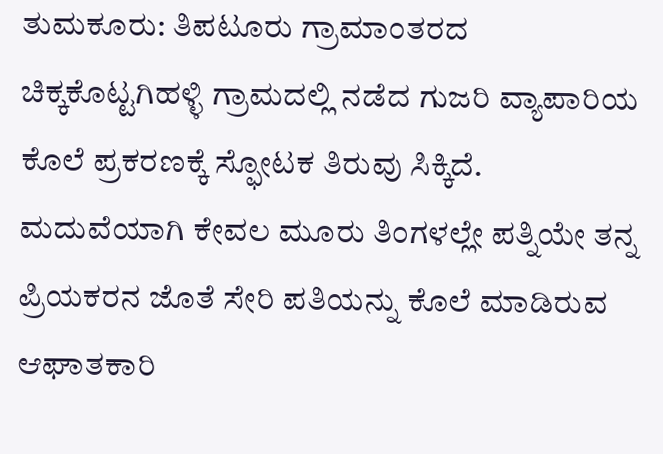ತುಮಕೂರು: ತಿಪಟೂರು ಗ್ರಾಮಾಂತರದ ಚಿಕ್ಕಕೊಟ್ಟಗಿಹಳ್ಳಿ ಗ್ರಾಮದಲ್ಲಿ ನಡೆದ ಗುಜರಿ ವ್ಯಾಪಾರಿಯ ಕೊಲೆ ಪ್ರಕರಣಕ್ಕೆ ಸ್ಫೋಟಕ ತಿರುವು ಸಿಕ್ಕಿದೆ.
ಮದುವೆಯಾಗಿ ಕೇವಲ ಮೂರು ತಿಂಗಳಲ್ಲೇ ಪತ್ನಿಯೇ ತನ್ನ ಪ್ರಿಯಕರನ ಜೊತೆ ಸೇರಿ ಪತಿಯನ್ನು ಕೊಲೆ ಮಾಡಿರುವ ಆಘಾತಕಾರಿ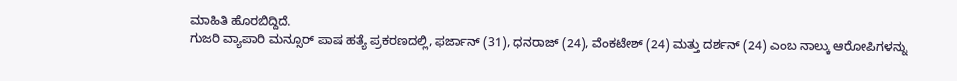ಮಾಹಿತಿ ಹೊರಬಿದ್ದಿದೆ.
ಗುಜರಿ ವ್ಯಾಪಾರಿ ಮನ್ಸೂರ್ ಪಾಷ ಹತ್ಯೆ ಪ್ರಕರಣದಲ್ಲಿ, ಫರ್ಜಾನ್ (31), ಧನರಾಜ್ (24), ವೆಂಕಟೇಶ್ (24) ಮತ್ತು ದರ್ಶನ್ (24) ಎಂಬ ನಾಲ್ಕು ಆರೋಪಿಗಳನ್ನು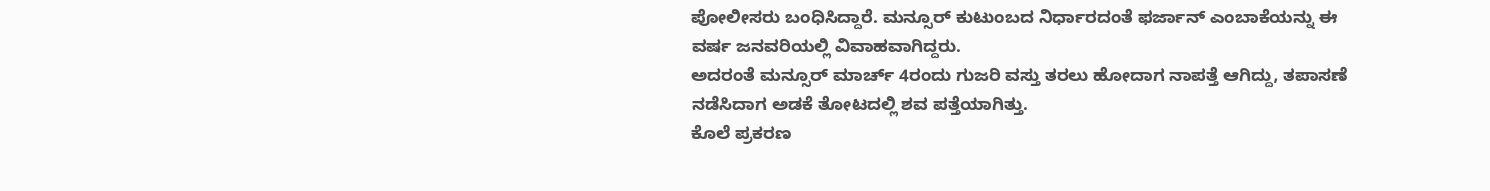ಪೋಲೀಸರು ಬಂಧಿಸಿದ್ದಾರೆ. ಮನ್ಸೂರ್ ಕುಟುಂಬದ ನಿರ್ಧಾರದಂತೆ ಫರ್ಜಾನ್ ಎಂಬಾಕೆಯನ್ನು ಈ ವರ್ಷ ಜನವರಿಯಲ್ಲಿ ವಿವಾಹವಾಗಿದ್ದರು.
ಅದರಂತೆ ಮನ್ಸೂರ್ ಮಾರ್ಚ್ 4ರಂದು ಗುಜರಿ ವಸ್ತು ತರಲು ಹೋದಾಗ ನಾಪತ್ತೆ ಆಗಿದ್ದು, ತಪಾಸಣೆ ನಡೆಸಿದಾಗ ಅಡಕೆ ತೋಟದಲ್ಲಿ ಶವ ಪತ್ತೆಯಾಗಿತ್ತು.
ಕೊಲೆ ಪ್ರಕರಣ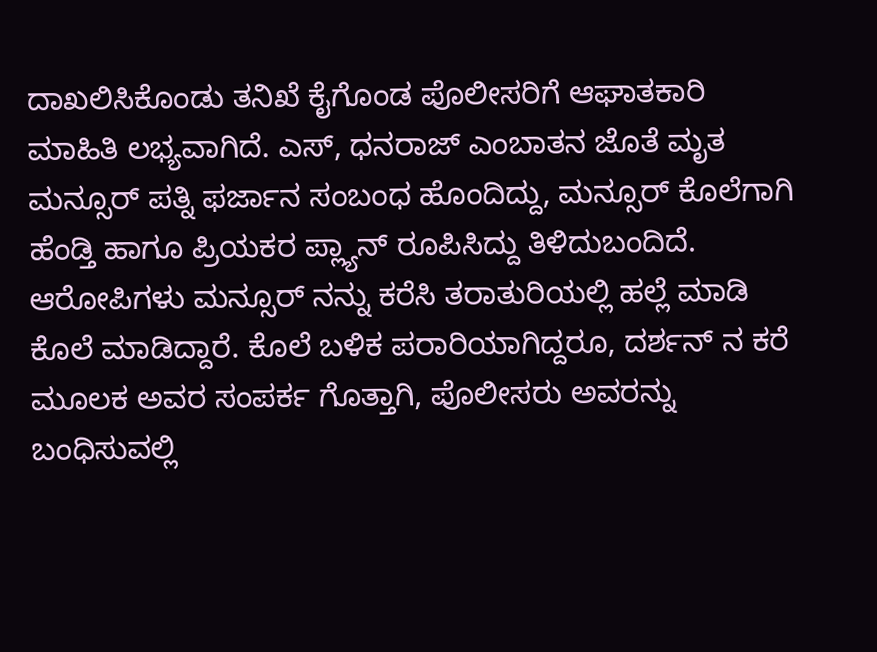ದಾಖಲಿಸಿಕೊಂಡು ತನಿಖೆ ಕೈಗೊಂಡ ಪೊಲೀಸರಿಗೆ ಆಘಾತಕಾರಿ ಮಾಹಿತಿ ಲಭ್ಯವಾಗಿದೆ. ಎಸ್, ಧನರಾಜ್ ಎಂಬಾತನ ಜೊತೆ ಮೃತ ಮನ್ಸೂರ್ ಪತ್ನಿ ಫರ್ಜಾನ ಸಂಬಂಧ ಹೊಂದಿದ್ದು, ಮನ್ಸೂರ್ ಕೊಲೆಗಾಗಿ ಹೆಂಡ್ತಿ ಹಾಗೂ ಪ್ರಿಯಕರ ಪ್ಲ್ಯಾನ್ ರೂಪಿಸಿದ್ದು ತಿಳಿದುಬಂದಿದೆ.
ಆರೋಪಿಗಳು ಮನ್ಸೂರ್ ನನ್ನು ಕರೆಸಿ ತರಾತುರಿಯಲ್ಲಿ ಹಲ್ಲೆ ಮಾಡಿ ಕೊಲೆ ಮಾಡಿದ್ದಾರೆ. ಕೊಲೆ ಬಳಿಕ ಪರಾರಿಯಾಗಿದ್ದರೂ, ದರ್ಶನ್ ನ ಕರೆ ಮೂಲಕ ಅವರ ಸಂಪರ್ಕ ಗೊತ್ತಾಗಿ, ಪೊಲೀಸರು ಅವರನ್ನು ಬಂಧಿಸುವಲ್ಲಿ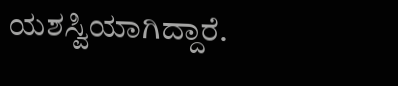ಯಶಸ್ವಿಯಾಗಿದ್ದಾರೆ.